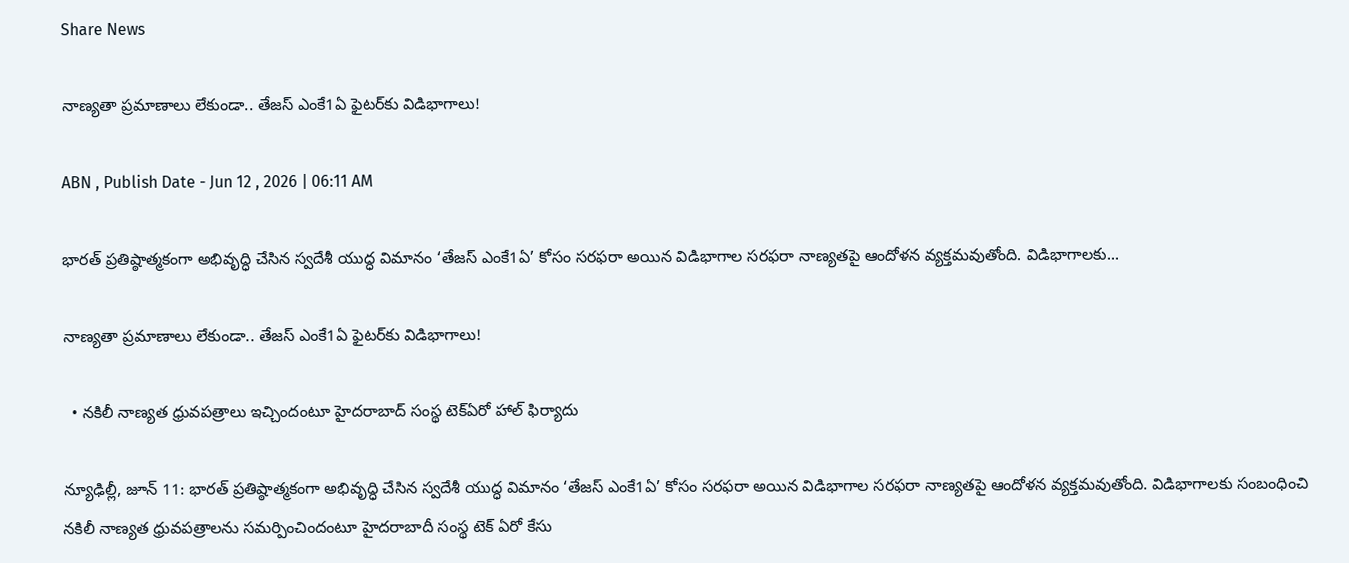Share News

నాణ్యతా ప్రమాణాలు లేకుండా.. తేజస్‌ ఎంకే1ఏ ఫైటర్‌కు విడిభాగాలు!

ABN , Publish Date - Jun 12 , 2026 | 06:11 AM

భారత్‌ ప్రతిష్ఠాత్మకంగా అభివృద్ధి చేసిన స్వదేశీ యుద్ధ విమానం ‘తేజస్‌ ఎంకే1ఏ’ కోసం సరఫరా అయిన విడిభాగాల సరఫరా నాణ్యతపై ఆందోళన వ్యక్తమవుతోంది. విడిభాగాలకు...

నాణ్యతా ప్రమాణాలు లేకుండా.. తేజస్‌ ఎంకే1ఏ ఫైటర్‌కు విడిభాగాలు!

  • నకిలీ నాణ్యత ధ్రువపత్రాలు ఇచ్చిందంటూ హైదరాబాద్‌ సంస్థ టెక్‌ఏరో హాల్‌ ఫిర్యాదు

న్యూఢిల్లీ, జూన్‌ 11: భారత్‌ ప్రతిష్ఠాత్మకంగా అభివృద్ధి చేసిన స్వదేశీ యుద్ధ విమానం ‘తేజస్‌ ఎంకే1ఏ’ కోసం సరఫరా అయిన విడిభాగాల సరఫరా నాణ్యతపై ఆందోళన వ్యక్తమవుతోంది. విడిభాగాలకు సంబంధించి నకిలీ నాణ్యత ధ్రువపత్రాలను సమర్పించిందంటూ హైదరాబాదీ సంస్థ టెక్‌ ఏరో కేసు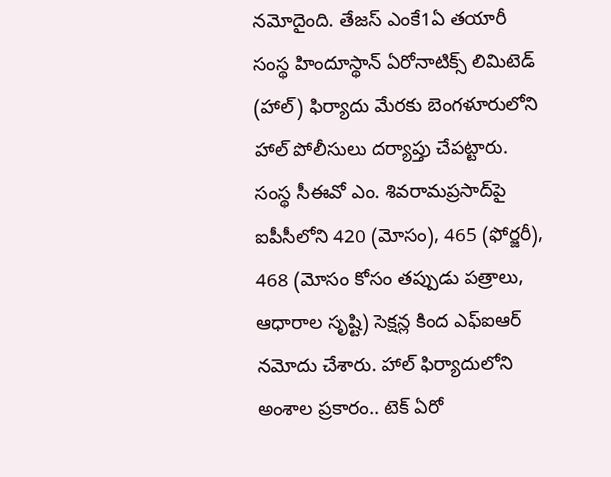నమోదైంది. తేజస్‌ ఎంకే1ఏ తయారీ సంస్థ హిందూస్థాన్‌ ఏరోనాటిక్స్‌ లిమిటెడ్‌ (హాల్‌) ఫిర్యాదు మేరకు బెంగళూరులోని హాల్‌ పోలీసులు దర్యాప్తు చేపట్టారు. సంస్థ సీఈవో ఎం. శివరామప్రసాద్‌పై ఐపీసీలోని 420 (మోసం), 465 (ఫోర్జరీ), 468 (మోసం కోసం తప్పుడు పత్రాలు, ఆధారాల సృష్టి) సెక్షన్ల కింద ఎఫ్‌ఐఆర్‌ నమోదు చేశారు. హాల్‌ ఫిర్యాదులోని అంశాల ప్రకారం.. టెక్‌ ఏరో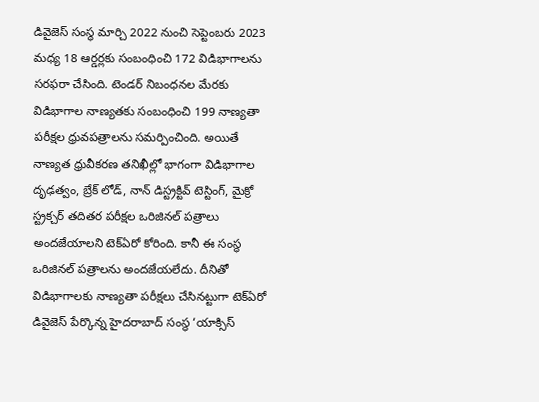డివైజెస్‌ సంస్థ మార్చి 2022 నుంచి సెప్టెంబరు 2023 మధ్య 18 ఆర్డర్లకు సంబంధించి 172 విడిభాగాలను సరఫరా చేసింది. టెండర్‌ నిబంధనల మేరకు విడిభాగాల నాణ్యతకు సంబంధించి 199 నాణ్యతా పరీక్షల ధ్రువపత్రాలను సమర్పించింది. అయితే నాణ్యత ధ్రువీకరణ తనిఖీల్లో భాగంగా విడిభాగాల దృఢత్వం, బ్రేక్‌ లోడ్‌, నాన్‌ డిస్ట్రక్టివ్‌ టెస్టింగ్‌, మైక్రో స్ట్రక్చర్‌ తదితర పరీక్షల ఒరిజినల్‌ పత్రాలు అందజేయాలని టెక్‌ఏరో కోరింది. కానీ ఈ సంస్థ ఒరిజినల్‌ పత్రాలను అందజేయలేదు. దీనితో విడిభాగాలకు నాణ్యతా పరీక్షలు చేసినట్టుగా టెక్‌ఏరో డివైజెస్‌ పేర్కొన్న హైదరాబాద్‌ సంస్థ ‘యాక్సిస్‌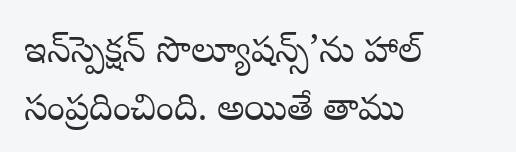ఇన్‌స్పెక్షన్‌ సొల్యూషన్స్‌’ను హాల్‌ సంప్రదించింది. అయితే తాము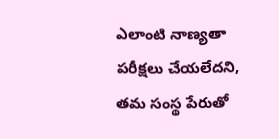ఎలాంటి నాణ్యతా పరీక్షలు చేయలేదని, తమ సంస్థ పేరుతో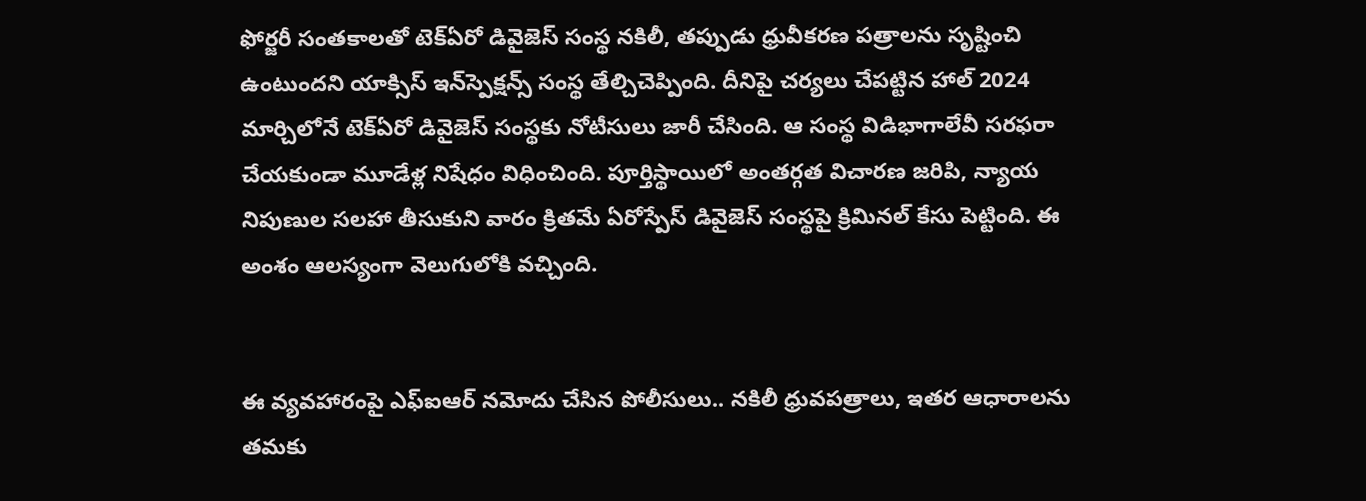ఫోర్జరీ సంతకాలతో టెక్‌ఏరో డివైజెస్‌ సంస్థ నకిలీ, తప్పుడు ధ్రువీకరణ పత్రాలను సృష్టించి ఉంటుందని యాక్సిస్‌ ఇన్‌స్పెక్షన్స్‌ సంస్థ తేల్చిచెప్పింది. దీనిపై చర్యలు చేపట్టిన హాల్‌ 2024 మార్చిలోనే టెక్‌ఏరో డివైజెస్‌ సంస్థకు నోటీసులు జారీ చేసింది. ఆ సంస్థ విడిభాగాలేవీ సరఫరా చేయకుండా మూడేళ్ల నిషేధం విధించింది. పూర్తిస్థాయిలో అంతర్గత విచారణ జరిపి, న్యాయ నిపుణుల సలహా తీసుకుని వారం క్రితమే ఏరోస్పేస్‌ డివైజెస్‌ సంస్థపై క్రిమినల్‌ కేసు పెట్టింది. ఈ అంశం ఆలస్యంగా వెలుగులోకి వచ్చింది.


ఈ వ్యవహారంపై ఎఫ్‌ఐఆర్‌ నమోదు చేసిన పోలీసులు.. నకిలీ ధ్రువపత్రాలు, ఇతర ఆధారాలను తమకు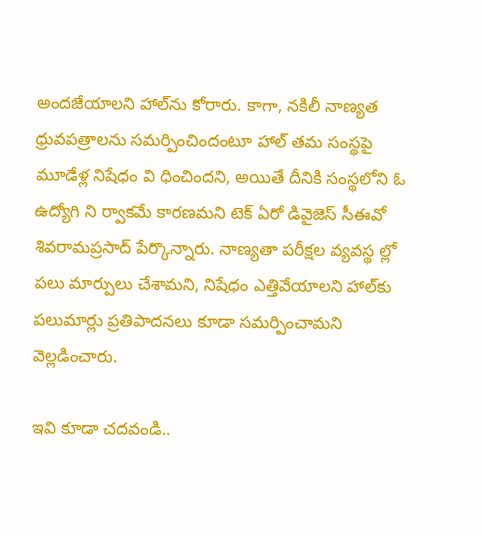అందజేయాలని హాల్‌ను కోరారు. కాగా, నకిలీ నాణ్యత ధ్రువపత్రాలను సమర్పించిందంటూ హాల్‌ తమ సంస్థపై మూడేళ్ల నిషేధం వి ధించిందని, అయితే దీనికి సంస్థలోని ఓ ఉద్యోగి ని ర్వాకమే కారణమని టెక్‌ ఏరో డివైజెస్‌ సీఈవో శివరామప్రసాద్‌ పేర్కొన్నారు. నాణ్యతా పరీక్షల వ్యవస్థ ల్లో పలు మార్పులు చేశామని, నిషేధం ఎత్తివేయాలని హాల్‌కు పలుమార్లు ప్రతిపాదనలు కూడా సమర్పించామని వెల్లడించారు.

ఇవి కూడా చదవండి..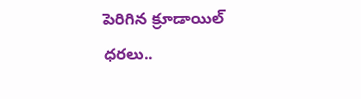పెరిగిన క్రూడాయిల్ ధరలు..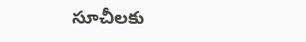సూచీలకు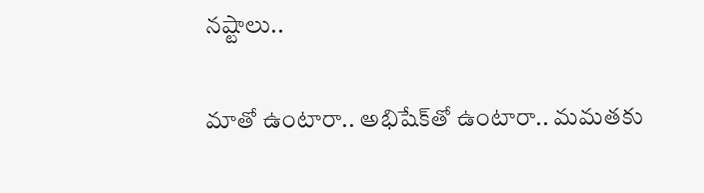నష్టాలు..

మాతో ఉంటారా.. అభిషేక్‌తో ఉంటారా.. మమతకు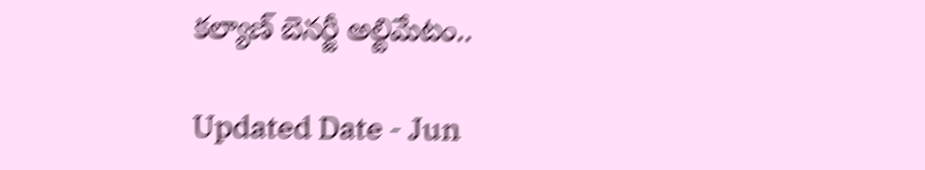కల్యాణ్ బెనర్జీ అల్టిమేటం..

Updated Date - Jun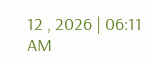12 , 2026 | 06:11 AM